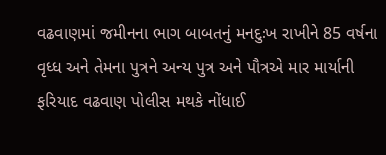વઢવાણમાં જમીનના ભાગ બાબતનું મનદુઃખ રાખીને 85 વર્ષના વૃધ્ધ અને તેમના પુત્રને અન્ય પુત્ર અને પૌત્રએ માર માર્યાની ફરિયાદ વઢવાણ પોલીસ મથકે નોંધાઈ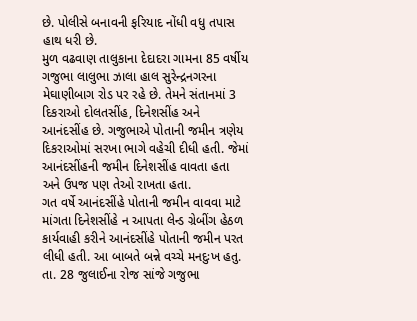છે. પોલીસે બનાવની ફરિયાદ નોંધી વધુ તપાસ હાથ ધરી છે.
મુળ વઢવાણ તાલુકાના દેદાદરા ગામના 85 વર્ષીય ગજુભા લાલુભા ઝાલા હાલ સુરેન્દ્રનગરના મેઘાણીબાગ રોડ પર રહે છે. તેમને સંતાનમાં 3 દિકરાઓ દોલતસીંહ, દિનેશસીંહ અને આનંદસીંહ છે. ગજુભાએ પોતાની જમીન ત્રણેય દિકરાઓમાં સરખા ભાગે વહેચી દીધી હતી. જેમાં આનંદસીંહની જમીન દિનેશસીંહ વાવતા હતા અને ઉપજ પણ તેઓ રાખતા હતા.
ગત વર્ષે આનંદસીંહે પોતાની જમીન વાવવા માટે માંગતા દિનેશસીંહે ન આપતા લેન્ડ ગ્રેબીંગ હેઠળ કાર્યવાહી કરીને આનંદસીંહે પોતાની જમીન પરત લીધી હતી. આ બાબતે બન્ને વચ્ચે મનદુઃખ હતુ. તા. 28 જુલાઈના રોજ સાંજે ગજુભા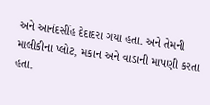અને આનંદસીંહ દેદાદરા ગયા હતા. અને તેમની માલીકીના પ્લોટ, મકાન અને વાડાની માપણી કરતા હતા.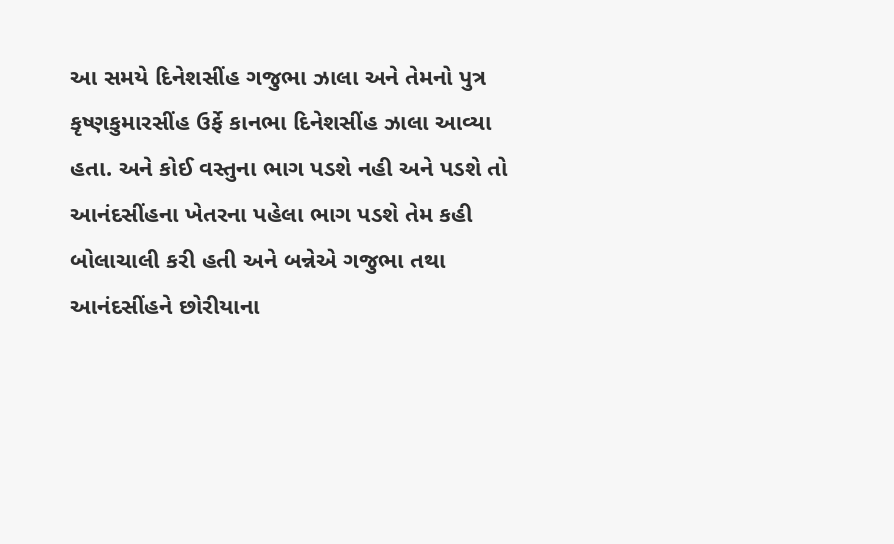આ સમયે દિનેશસીંહ ગજુભા ઝાલા અને તેમનો પુત્ર કૃષ્ણકુમારસીંહ ઉર્ફે કાનભા દિનેશસીંહ ઝાલા આવ્યા હતા. અને કોઈ વસ્તુના ભાગ પડશે નહી અને પડશે તો આનંદસીંહના ખેતરના પહેલા ભાગ પડશે તેમ કહી બોલાચાલી કરી હતી અને બન્નેએ ગજુભા તથા આનંદસીંહને છોરીયાના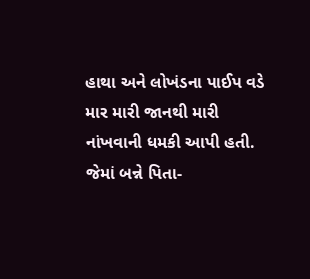હાથા અને લોખંડના પાઈપ વડે માર મારી જાનથી મારી નાંખવાની ધમકી આપી હતી. જેમાં બન્ને પિતા-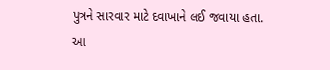પુત્રને સારવાર માટે દવાખાને લઈ જવાયા હતા. આ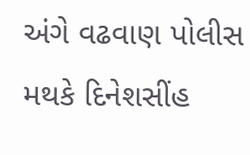અંગે વઢવાણ પોલીસ મથકે દિનેશસીંહ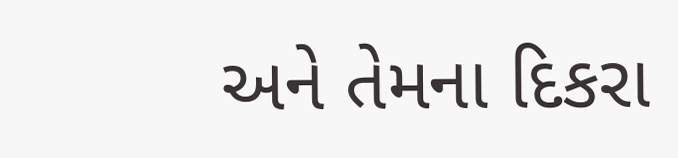અને તેમના દિકરા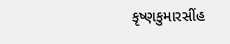કૃષ્ણકુમારસીંહ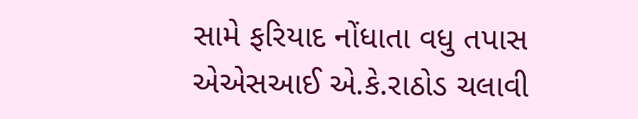સામે ફરિયાદ નોંધાતા વધુ તપાસ એએસઆઈ એ.કે.રાઠોડ ચલાવી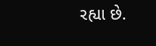રહ્યા છે.